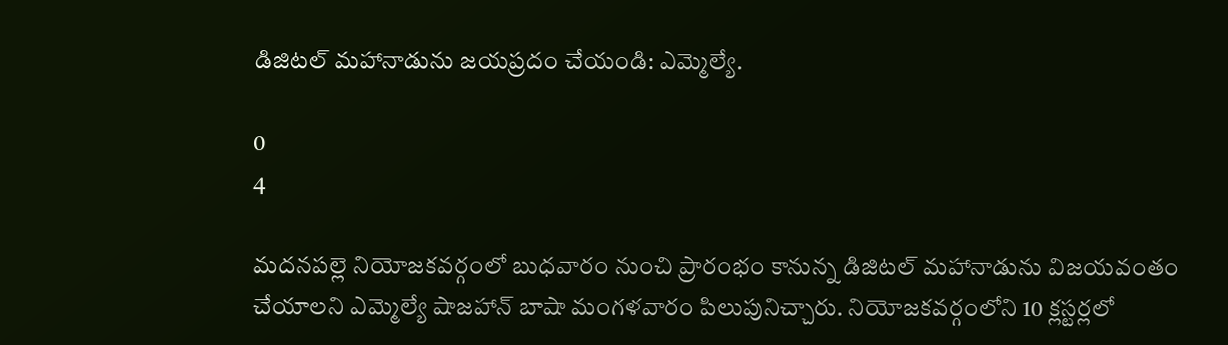డిజిటల్ మహానాడును జయప్రదం చేయండి: ఎమ్మెల్యే.

0
4

మదనపల్లె నియోజకవర్గంలో బుధవారం నుంచి ప్రారంభం కానున్న డిజిటల్ మహానాడును విజయవంతం చేయాలని ఎమ్మెల్యే షాజహాన్ బాషా మంగళవారం పిలుపునిచ్చారు. నియోజకవర్గంలోని 10 క్లస్టర్లలో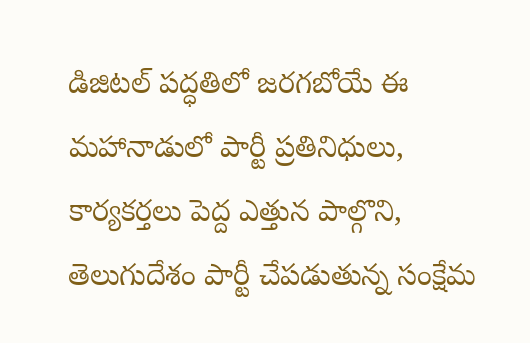డిజిటల్ పద్ధతిలో జరగబోయే ఈ మహానాడులో పార్టీ ప్రతినిధులు, కార్యకర్తలు పెద్ద ఎత్తున పాల్గొని, తెలుగుదేశం పార్టీ చేపడుతున్న సంక్షేమ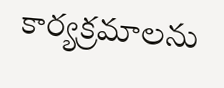కార్యక్రమాలను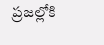ప్రజల్లోకి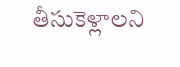తీసుకెళ్లాలని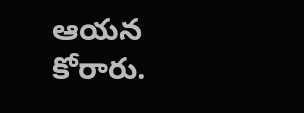ఆయన కోరారు.